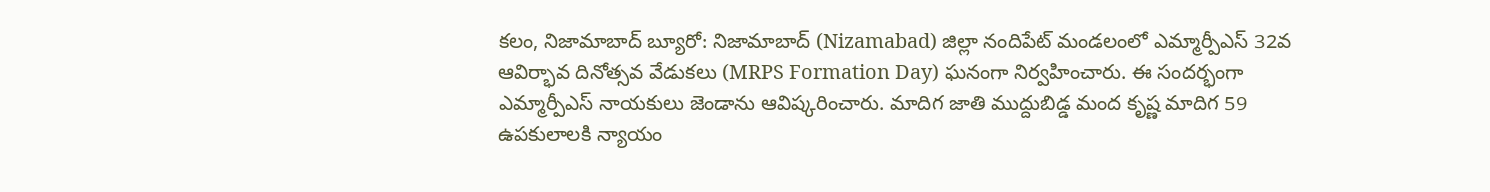కలం, నిజామాబాద్ బ్యూరో: నిజామాబాద్ (Nizamabad) జిల్లా నందిపేట్ మండలంలో ఎమ్మార్పీఎస్ 32వ ఆవిర్భావ దినోత్సవ వేడుకలు (MRPS Formation Day) ఘనంగా నిర్వహించారు. ఈ సందర్భంగా ఎమ్మార్పీఎస్ నాయకులు జెండాను ఆవిష్కరించారు. మాదిగ జాతి ముద్దుబిడ్డ మంద కృష్ణ మాదిగ 59 ఉపకులాలకి న్యాయం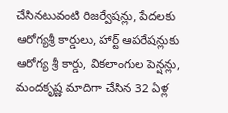చేసినటువంటి రిజర్వేషన్లు, పేదలకు ఆరోగ్యశ్రీ కార్డులు, హార్ట్ ఆపరేషన్లుకు ఆరోగ్య శ్రీ కార్డు, వికలాంగుల పెన్షన్లు, మందకృష్ణ మాదిగా చేసిన 32 ఏళ్ల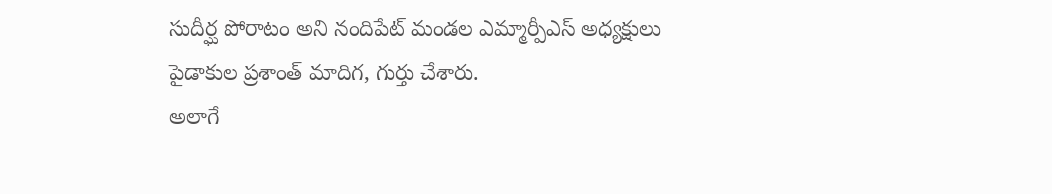సుదీర్ఘ పోరాటం అని నందిపేట్ మండల ఎమ్మార్పీఎస్ అధ్యక్షులు పైడాకుల ప్రశాంత్ మాదిగ, గుర్తు చేశారు.
అలాగే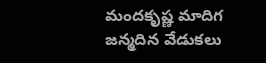మందకృష్ణ మాదిగ జన్మదిన వేడుకలు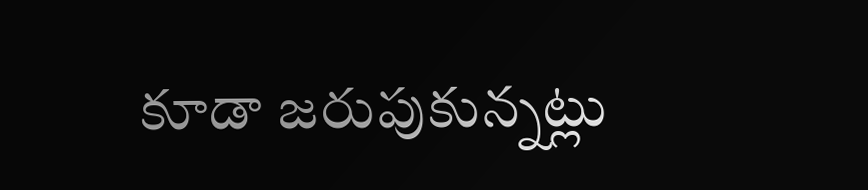కూడా జరుపుకున్నట్లు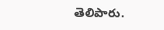తెలిపారు.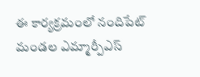ఈ కార్యక్రమంలో నందిపేట్ మండల ఎమ్మార్పీఎస్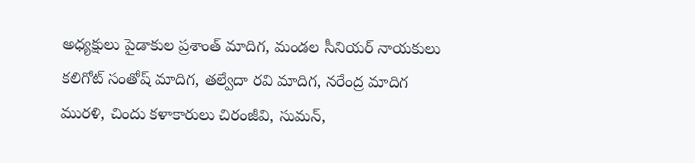అధ్యక్షులు పైడాకుల ప్రశాంత్ మాదిగ, మండల సీనియర్ నాయకులు కలిగోట్ సంతోష్ మాదిగ, తల్వేదా రవి మాదిగ, నరేంద్ర మాదిగ మురళి, చిందు కళాకారులు చిరంజీవి, సుమన్,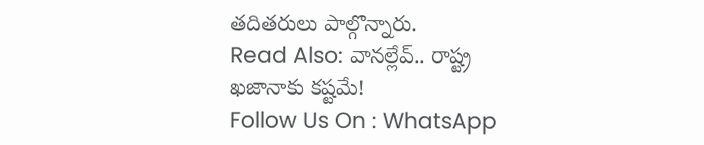తదితరులు పాల్గొన్నారు.
Read Also: వానల్లేవ్.. రాష్ట్ర ఖజానాకు కష్టమే!
Follow Us On : WhatsApp